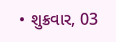• શુક્રવાર, 03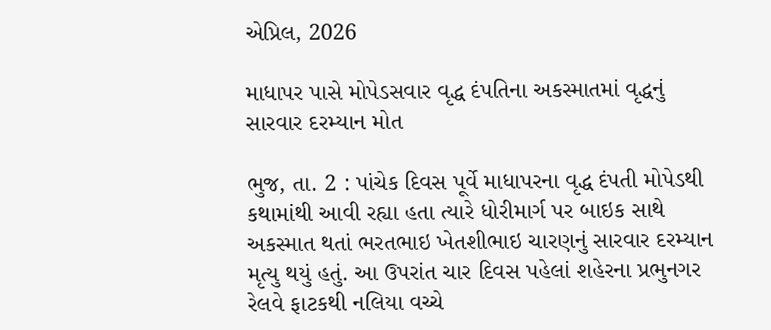એપ્રિલ, 2026

માધાપર પાસે મોપેડસવાર વૃદ્ધ દંપતિના અકસ્માતમાં વૃદ્ધનું સારવાર દરમ્યાન મોત

ભુજ, તા. 2 : પાંચેક દિવસ પૂર્વે માધાપરના વૃદ્ધ દંપતી મોપેડથી કથામાંથી આવી રહ્યા હતા ત્યારે ધોરીમાર્ગ પર બાઇક સાથે અકસ્માત થતાં ભરતભાઇ ખેતશીભાઇ ચારણનું સારવાર દરમ્યાન મૃત્યુ થયું હતું. આ ઉપરાંત ચાર દિવસ પહેલાં શહેરના પ્રભુનગર રેલવે ફાટકથી નલિયા વચ્ચે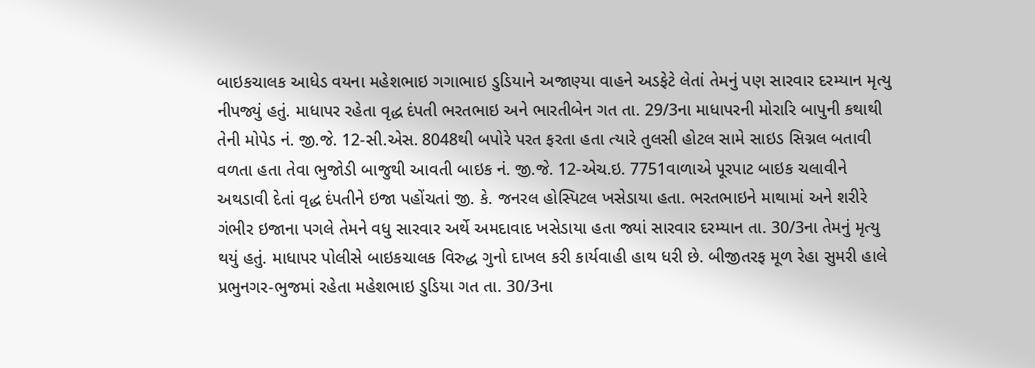બાઇકચાલક આધેડ વયના મહેશભાઇ ગગાભાઇ ડુડિયાને અજાણ્યા વાહને અડફેટે લેતાં તેમનું પણ સારવાર દરમ્યાન મૃત્યુ નીપજ્યું હતું. માધાપર રહેતા વૃદ્ધ દંપતી ભરતભાઇ અને ભારતીબેન ગત તા. 29/3ના માધાપરની મોરારિ બાપુની કથાથી તેની મોપેડ નં. જી.જે. 12-સી.એસ. 8048થી બપોરે પરત ફરતા હતા ત્યારે તુલસી હોટલ સામે સાઇડ સિગ્નલ બતાવી વળતા હતા તેવા ભુજોડી બાજુથી આવતી બાઇક નં. જી.જે. 12-એચ.ઇ. 7751વાળાએ પૂરપાટ બાઇક ચલાવીને અથડાવી દેતાં વૃદ્ધ દંપતીને ઇજા પહોંચતાં જી. કે. જનરલ હોસ્પિટલ ખસેડાયા હતા. ભરતભાઇને માથામાં અને શરીરે ગંભીર ઇજાના પગલે તેમને વધુ સારવાર અર્થે અમદાવાદ ખસેડાયા હતા જ્યાં સારવાર દરમ્યાન તા. 30/3ના તેમનું મૃત્યુ થયું હતું. માધાપર પોલીસે બાઇકચાલક વિરુદ્ધ ગુનો દાખલ કરી કાર્યવાહી હાથ ધરી છે. બીજીતરફ મૂળ રેહા સુમરી હાલે પ્રભુનગર-ભુજમાં રહેતા મહેશભાઇ ડુડિયા ગત તા. 30/3ના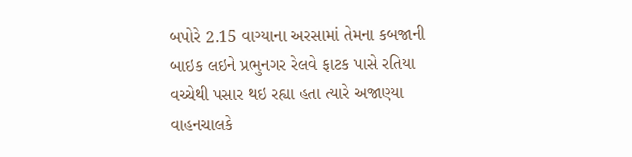બપોરે 2.15 વાગ્યાના અરસામાં તેમના કબજાની બાઇક લઇને પ્રભુનગર રેલવે ફાટક પાસે રતિયા વચ્ચેથી પસાર થઇ રહ્યા હતા ત્યારે અજાણ્યા વાહનચાલકે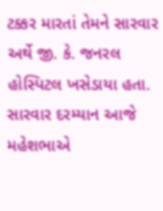ટક્કર મારતાં તેમને સારવાર અર્થે જી. કે. જનરલ હોસ્પિટલ ખસેડાયા હતા. સારવાર દરમ્યાન આજે મહેશભાએ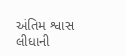અંતિમ શ્વાસ લીધાની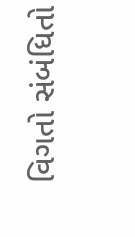વિગતો સંબંધિતો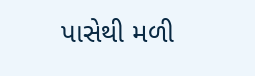પાસેથી મળી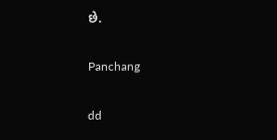છે.

Panchang

dd